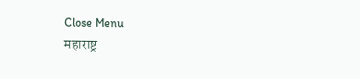Close Menu
महाराष्ट्र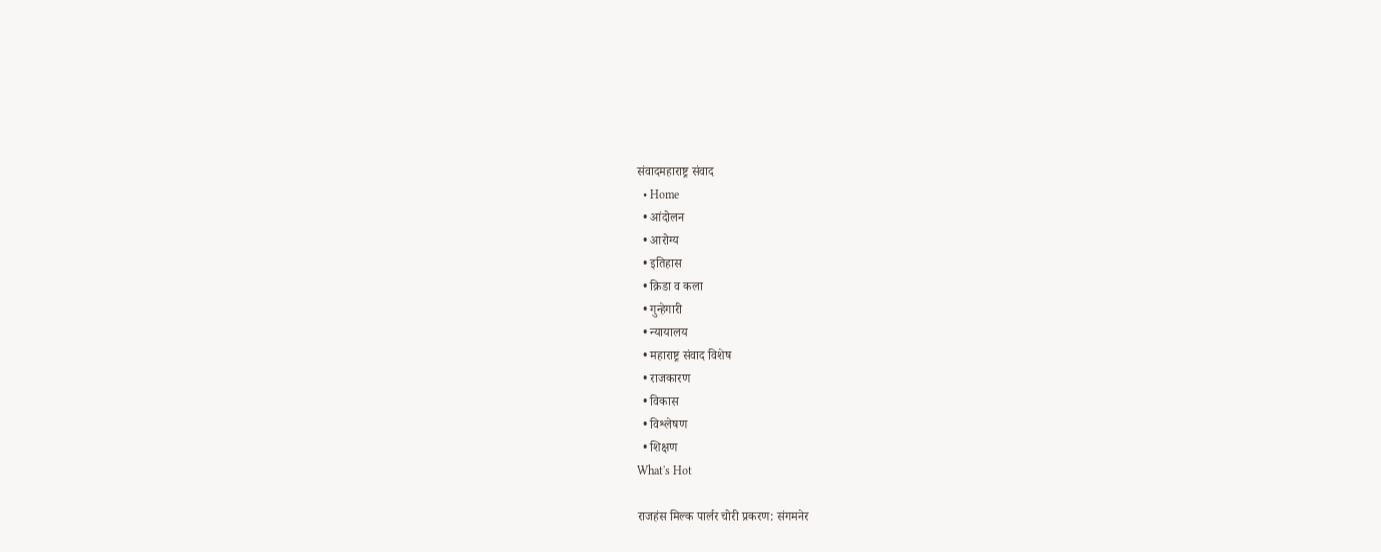संवादमहाराष्ट्र संवाद
  • Home
  • आंदोलन
  • आरोग्य
  • इतिहास
  • क्रिडा व कला
  • गुन्हेगारी
  • न्यायालय
  • महाराष्ट्र संवाद विशेष
  • राजकारण
  • विकास
  • विश्लेषण
  • शिक्षण
What's Hot

राजहंस मिल्क पार्लर चोरी प्रकरण: संगमनेर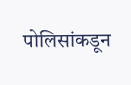पोलिसांकडून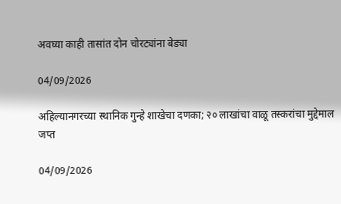अवघ्या काही तासांत दोन चोरट्यांना बेड्या

04/09/2026

अहिल्यानगरच्या स्थानिक गुन्हे शाखेचा दणका; २० लाखांचा वाळू तस्करांचा मुद्देमाल जप्त

04/09/2026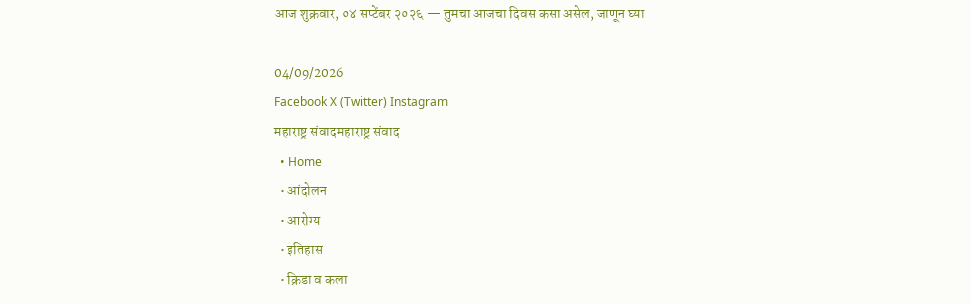आज शुक्रवार, ०४ सप्टेंबर २०२६ — तुमचा आजचा दिवस कसा असेल, जाणून घ्या

04/09/2026
Facebook X (Twitter) Instagram
महाराष्ट्र संवादमहाराष्ट्र संवाद
  • Home
  • आंदोलन
  • आरोग्य
  • इतिहास
  • क्रिडा व कला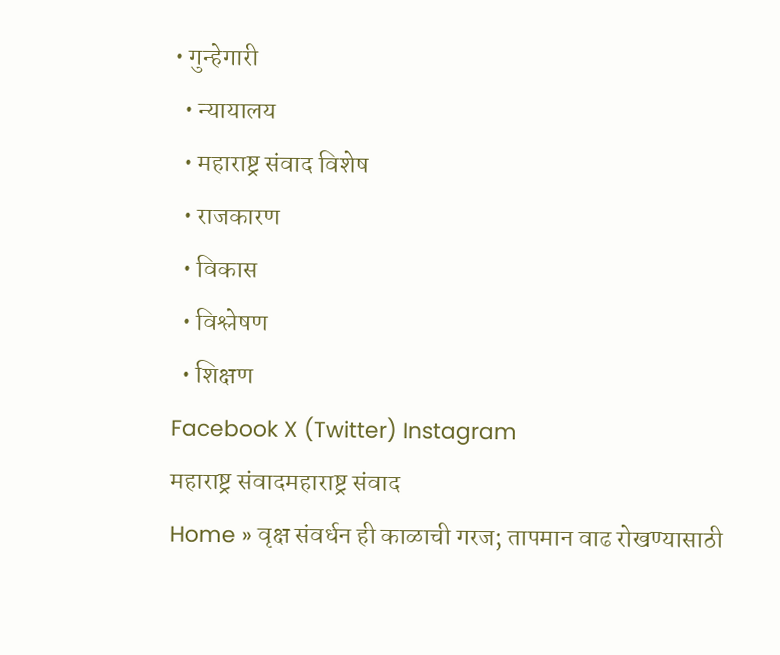• गुन्हेगारी
  • न्यायालय
  • महाराष्ट्र संवाद विशेष
  • राजकारण
  • विकास
  • विश्लेषण
  • शिक्षण
Facebook X (Twitter) Instagram
महाराष्ट्र संवादमहाराष्ट्र संवाद
Home » वृक्ष संवर्धन ही काळाची गरज; तापमान वाढ रोखण्यासाठी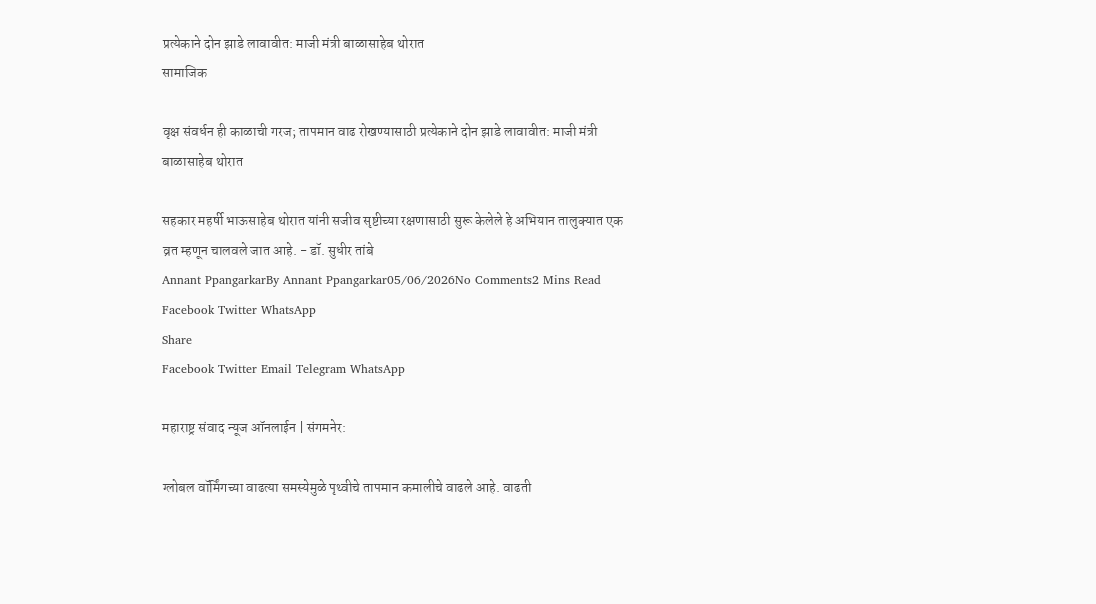प्रत्येकाने दोन झाडे लावावीत: माजी मंत्री बाळासाहेब थोरात
सामाजिक

वृक्ष संवर्धन ही काळाची गरज; तापमान वाढ रोखण्यासाठी प्रत्येकाने दोन झाडे लावावीत: माजी मंत्री बाळासाहेब थोरात

सहकार महर्षी भाऊसाहेब थोरात यांनी सजीव सृष्टीच्या रक्षणासाठी सुरू केलेले हे अभियान तालुक्यात एक व्रत म्हणून चालवले जात आहे. - डॉ. सुधीर तांबे
Annant PpangarkarBy Annant Ppangarkar05/06/2026No Comments2 Mins Read
Facebook Twitter WhatsApp
Share
Facebook Twitter Email Telegram WhatsApp

महाराष्ट्र संवाद न्यूज ऑनलाईन | संगमनेर:

ग्लोबल वॉर्मिंगच्या वाढत्या समस्येमुळे पृथ्वीचे तापमान कमालीचे वाढले आहे. वाढती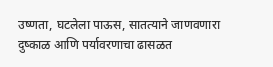उष्णता, घटलेला पाऊस, सातत्याने जाणवणारा दुष्काळ आणि पर्यावरणाचा ढासळत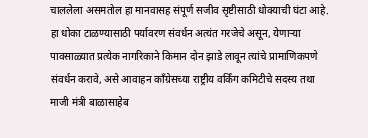चाललेला असमतोल हा मानवासह संपूर्ण सजीव सृष्टीसाठी धोक्याची घंटा आहे. हा धोका टाळण्यासाठी पर्यावरण संवर्धन अत्यंत गरजेचे असून, येणाऱ्या पावसाळ्यात प्रत्येक नागरिकाने किमान दोन झाडे लावून त्यांचे प्रामाणिकपणे संवर्धन करावे, असे आवाहन काँग्रेसच्या राष्ट्रीय वर्किंग कमिटीचे सदस्य तथा माजी मंत्री बाळासाहेब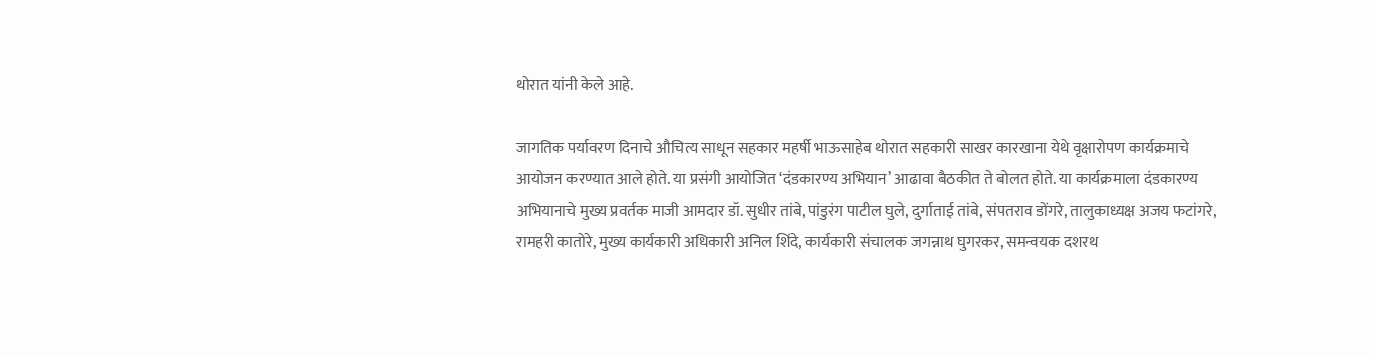थोरात यांनी केले आहे.

जागतिक पर्यावरण दिनाचे औचित्य साधून सहकार महर्षी भाऊसाहेब थोरात सहकारी साखर कारखाना येथे वृक्षारोपण कार्यक्रमाचे आयोजन करण्यात आले होते. या प्रसंगी आयोजित ‘दंडकारण्य अभियान’ आढावा बैठकीत ते बोलत होते. या कार्यक्रमाला दंडकारण्य अभियानाचे मुख्य प्रवर्तक माजी आमदार डॉ. सुधीर तांबे, पांडुरंग पाटील घुले, दुर्गाताई तांबे, संपतराव डोंगरे, तालुकाध्यक्ष अजय फटांगरे, रामहरी कातोरे, मुख्य कार्यकारी अधिकारी अनिल शिंदे, कार्यकारी संचालक जगन्नाथ घुगरकर, समन्वयक दशरथ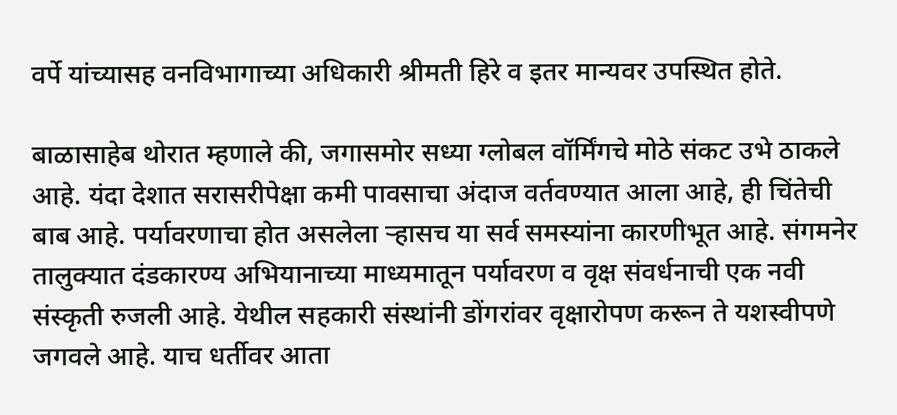वर्पे यांच्यासह वनविभागाच्या अधिकारी श्रीमती हिरे व इतर मान्यवर उपस्थित होते.

बाळासाहेब थोरात म्हणाले की, जगासमोर सध्या ग्लोबल वॉर्मिंगचे मोठे संकट उभे ठाकले आहे. यंदा देशात सरासरीपेक्षा कमी पावसाचा अंदाज वर्तवण्यात आला आहे, ही चिंतेची बाब आहे. पर्यावरणाचा होत असलेला ऱ्हासच या सर्व समस्यांना कारणीभूत आहे. संगमनेर तालुक्यात दंडकारण्य अभियानाच्या माध्यमातून पर्यावरण व वृक्ष संवर्धनाची एक नवी संस्कृती रुजली आहे. येथील सहकारी संस्थांनी डोंगरांवर वृक्षारोपण करून ते यशस्वीपणे जगवले आहे. याच धर्तीवर आता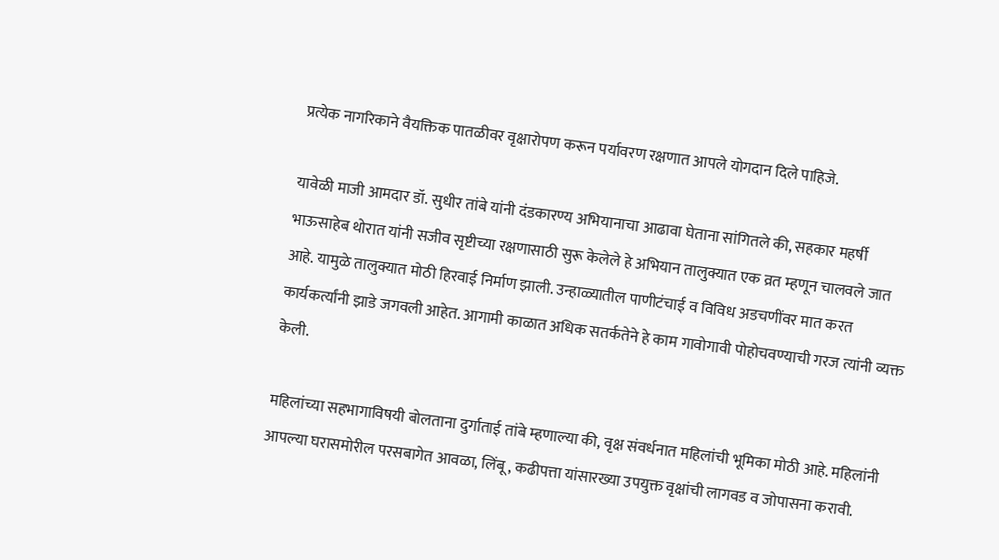प्रत्येक नागरिकाने वैयक्तिक पातळीवर वृक्षारोपण करून पर्यावरण रक्षणात आपले योगदान दिले पाहिजे.

यावेळी माजी आमदार डॉ. सुधीर तांबे यांनी दंडकारण्य अभियानाचा आढावा घेताना सांगितले की, सहकार महर्षी भाऊसाहेब थोरात यांनी सजीव सृष्टीच्या रक्षणासाठी सुरू केलेले हे अभियान तालुक्यात एक व्रत म्हणून चालवले जात आहे. यामुळे तालुक्यात मोठी हिरवाई निर्माण झाली. उन्हाळ्यातील पाणीटंचाई व विविध अडचणींवर मात करत कार्यकर्त्यांनी झाडे जगवली आहेत. आगामी काळात अधिक सतर्कतेने हे काम गावोगावी पोहोचवण्याची गरज त्यांनी व्यक्त केली.

महिलांच्या सहभागाविषयी बोलताना दुर्गाताई तांबे म्हणाल्या की, वृक्ष संवर्धनात महिलांची भूमिका मोठी आहे. महिलांनी आपल्या घरासमोरील परसबागेत आवळा, लिंबू, कढीपत्ता यांसारख्या उपयुक्त वृक्षांची लागवड व जोपासना करावी.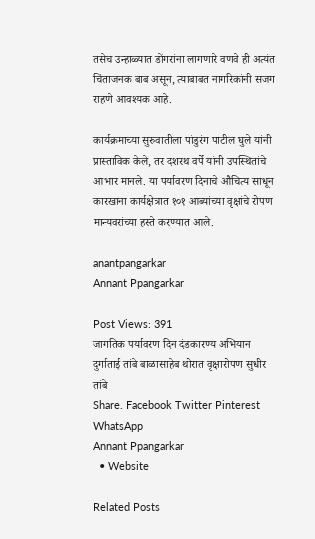तसेच उन्हाळ्यात डोंगरांना लागणारे वणवे ही अत्यंत चिंताजनक बाब असून, त्याबाबत नागरिकांनी सजग राहणे आवश्यक आहे.

कार्यक्रमाच्या सुरुवातीला पांडुरंग पाटील घुले यांनी प्रास्ताविक केले, तर दशरथ वर्पे यांनी उपस्थितांचे आभार मानले. या पर्यावरण दिनाचे औचित्य साधून कारखाना कार्यक्षेत्रात १०१ आब्यांच्या वृक्षांचे रोपण मान्यवरांच्या हस्ते करण्यात आले.

anantpangarkar
Annant Ppangarkar

Post Views: 391
जागतिक पर्यावरण दिन दंडकारण्य अभियान दुर्गाताई तांबे बाळासाहेब थोरात वृक्षारोपण सुधीर तांबे
Share. Facebook Twitter Pinterest WhatsApp
Annant Ppangarkar
  • Website

Related Posts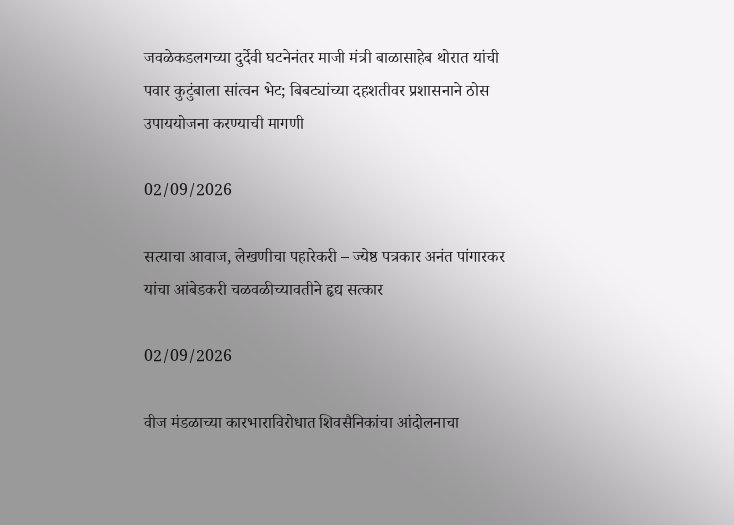जवळेकडलगच्या दुर्देवी घटनेनंतर माजी मंत्री बाळासाहेब थोरात यांची पवार कुटुंबाला सांत्वन भेट; बिबट्यांच्या दहशतीवर प्रशासनाने ठोस उपाययोजना करण्याची मागणी

02/09/2026

सत्याचा आवाज, लेखणीचा पहारेकरी – ज्येष्ठ पत्रकार अनंत पांगारकर यांचा आंबेडकरी चळवळीच्यावतीने हृद्य सत्कार

02/09/2026

वीज मंडळाच्या कारभाराविरोधात शिवसैनिकांचा आंदोलनाचा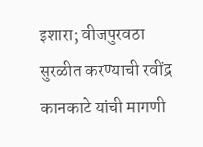इशारा; वीजपुरवठा सुरळीत करण्याची रवींद्र कानकाटे यांची मागणी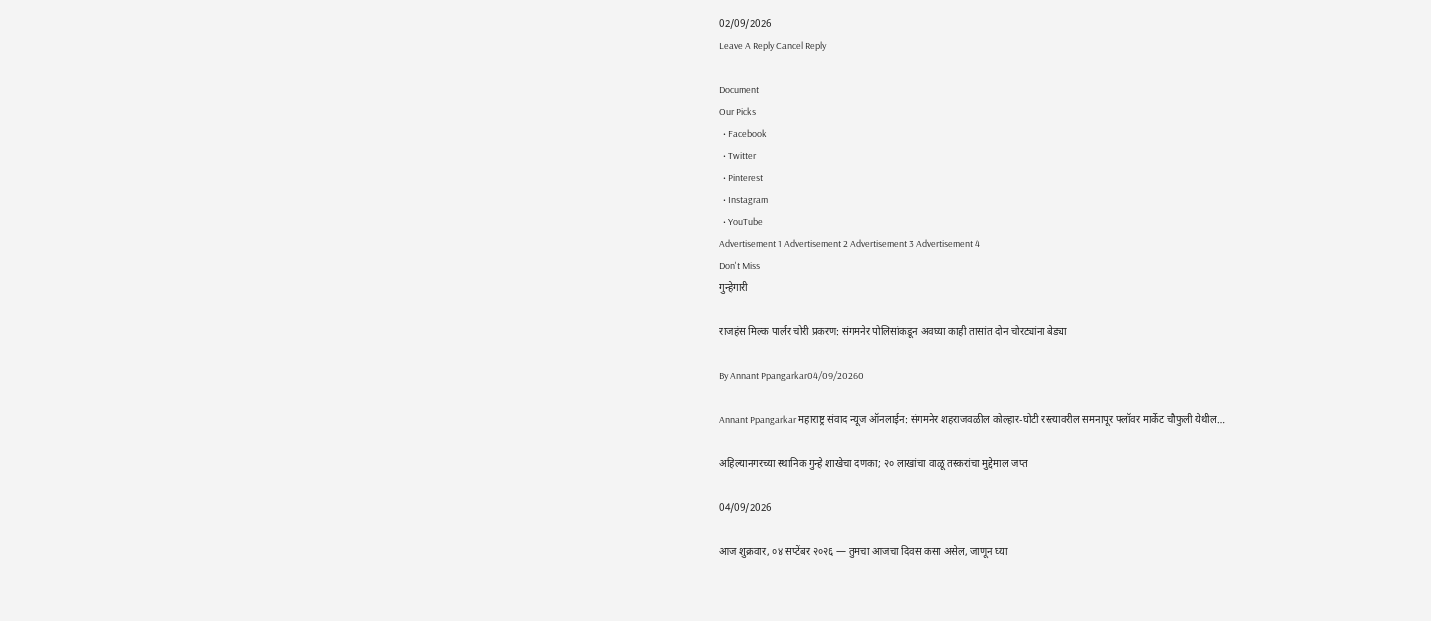02/09/2026
Leave A Reply Cancel Reply

Document
Our Picks
  • Facebook
  • Twitter
  • Pinterest
  • Instagram
  • YouTube
Advertisement 1 Advertisement 2 Advertisement 3 Advertisement 4
Don't Miss
गुन्हेगारी

राजहंस मिल्क पार्लर चोरी प्रकरण: संगमनेर पोलिसांकडून अवघ्या काही तासांत दोन चोरट्यांना बेड्या

By Annant Ppangarkar04/09/20260

Annant Ppangarkar महाराष्ट्र संवाद न्यूज ऑनलाईन: संगमनेर शहराजवळील कोल्हार-घोटी रस्त्यावरील समनापूर फ्लॉवर मार्केट चौफुली येथील…

अहिल्यानगरच्या स्थानिक गुन्हे शाखेचा दणका; २० लाखांचा वाळू तस्करांचा मुद्देमाल जप्त

04/09/2026

आज शुक्रवार, ०४ सप्टेंबर २०२६ — तुमचा आजचा दिवस कसा असेल, जाणून घ्या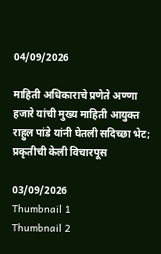04/09/2026

माहिती अधिकाराचे प्रणेते अण्णा हजारे यांची मुख्य माहिती आयुक्त राहुल पांडे यांनी घेतली सदिच्छा भेट; प्रकृतीची केली विचारपूस

03/09/2026
Thumbnail 1
Thumbnail 2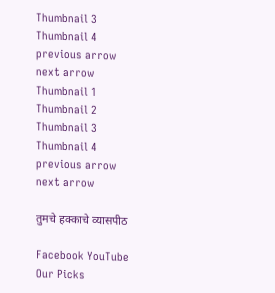Thumbnail 3
Thumbnail 4
previous arrow
next arrow
Thumbnail 1
Thumbnail 2
Thumbnail 3
Thumbnail 4
previous arrow
next arrow

तुमचे हक्काचे व्यासपीठ

Facebook YouTube
Our Picks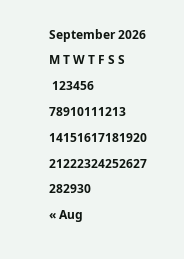September 2026
M T W T F S S
 123456
78910111213
14151617181920
21222324252627
282930
« Aug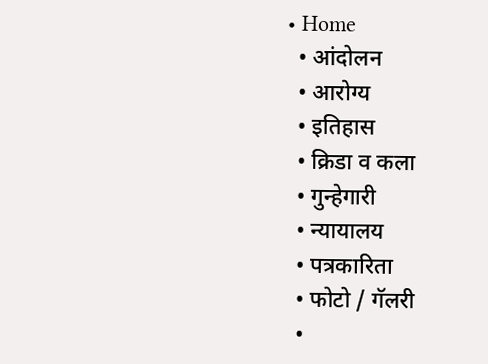• Home
  • आंदोलन
  • आरोग्य
  • इतिहास
  • क्रिडा व कला
  • गुन्हेगारी
  • न्यायालय
  • पत्रकारिता
  • फोटो / गॅलरी
  •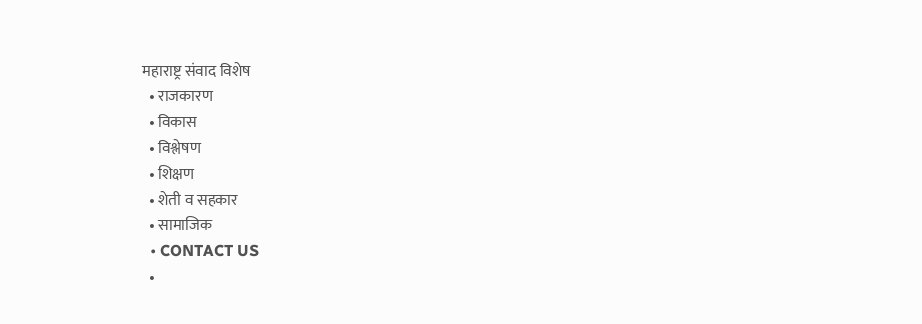महाराष्ट्र संवाद विशेष
  • राजकारण
  • विकास
  • विश्लेषण
  • शिक्षण
  • शेती व सहकार
  • सामाजिक
  • CONTACT US
  •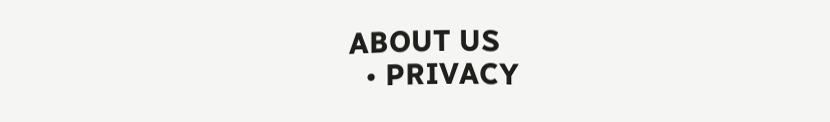ABOUT US
  • PRIVACY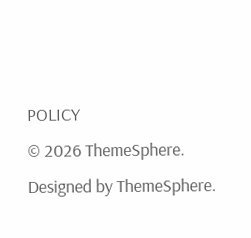POLICY
© 2026 ThemeSphere. Designed by ThemeSphere.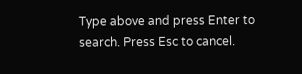Type above and press Enter to search. Press Esc to cancel.